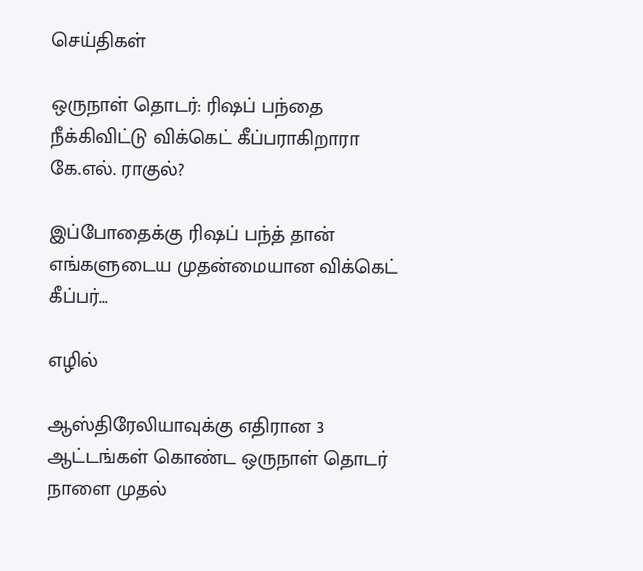செய்திகள்

ஒருநாள் தொடர்: ரிஷப் பந்தை நீக்கிவிட்டு விக்கெட் கீப்பராகிறாரா கே.எல். ராகுல்?

இப்போதைக்கு ரிஷப் பந்த் தான் எங்களுடைய முதன்மையான விக்கெட் கீப்பர்...

எழில்

ஆஸ்திரேலியாவுக்கு எதிரான 3 ஆட்டங்கள் கொண்ட ஒருநாள் தொடர் நாளை முதல்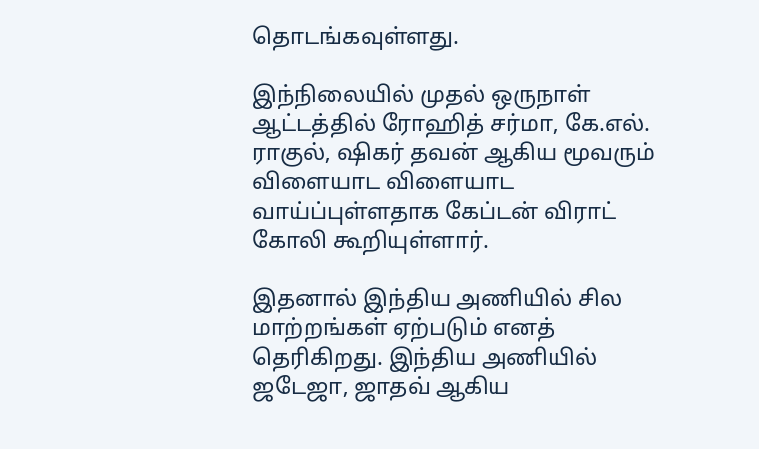தொடங்கவுள்ளது.

இந்நிலையில் முதல் ஒருநாள் ஆட்டத்தில் ரோஹித் சர்மா, கே.எல். ராகுல், ஷிகர் தவன் ஆகிய மூவரும் விளையாட விளையாட வாய்ப்புள்ளதாக கேப்டன் விராட் கோலி கூறியுள்ளார்.

இதனால் இந்திய அணியில் சில மாற்றங்கள் ஏற்படும் எனத் தெரிகிறது. இந்திய அணியில் ஜடேஜா, ஜாதவ் ஆகிய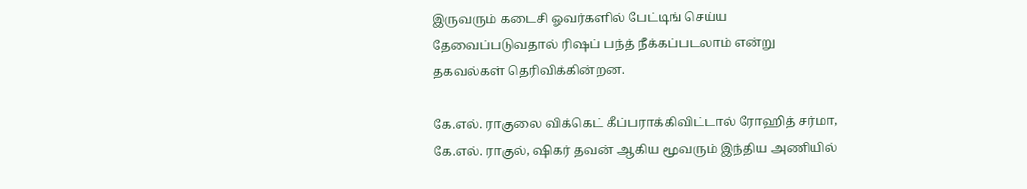இருவரும் கடைசி ஓவர்களில் பேட்டிங் செய்ய தேவைப்படுவதால் ரிஷப் பந்த் நீக்கப்படலாம் என்று தகவல்கள் தெரிவிக்கின்றன.

கே.எல். ராகுலை விக்கெட் கீப்பராக்கிவிட்டால் ரோஹித் சர்மா, கே.எல். ராகுல், ஷிகர் தவன் ஆகிய மூவரும் இந்திய அணியில்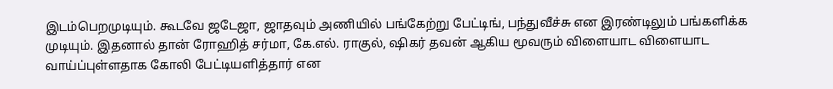இடம்பெறமுடியும். கூடவே ஜடேஜா, ஜாதவும் அணியில் பங்கேற்று பேட்டிங், பந்துவீச்சு என இரண்டிலும் பங்களிக்க முடியும். இதனால் தான் ரோஹித் சர்மா, கே.எல். ராகுல், ஷிகர் தவன் ஆகிய மூவரும் விளையாட விளையாட வாய்ப்புள்ளதாக கோலி பேட்டியளித்தார் என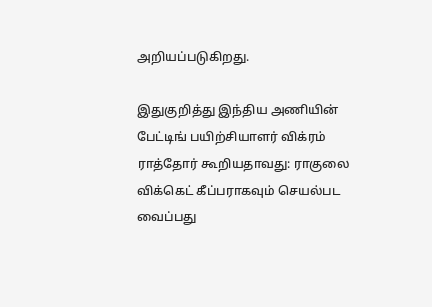அறியப்படுகிறது.

இதுகுறித்து இந்திய அணியின் பேட்டிங் பயிற்சியாளர் விக்ரம் ராத்தோர் கூறியதாவது: ராகுலை விக்கெட் கீப்பராகவும் செயல்பட வைப்பது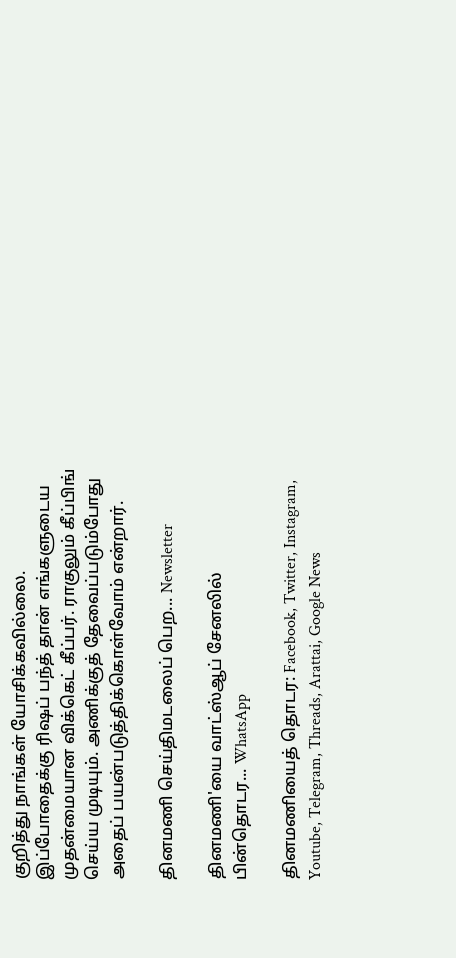குறித்து நாங்கள் யோசிக்கவில்லை. இப்போதைக்கு ரிஷப் பந்த் தான் எங்களுடைய முதன்மையான விக்கெட் கீப்பர். ராகுலும் கீப்பிங் செய்ய முடியும். அணிக்குத் தேவைப்படும்போது அதைப் பயன்படுத்திக்கொள்வோம் என்றார்.

தினமணி செய்திமடலைப் பெற... Newsletter

தினமணி'யை வாட்ஸ்ஆப் சேனலில் பின்தொடர... WhatsApp

தினமணியைத் தொடர: Facebook, Twitter, Instagram, Youtube, Telegram, Threads, Arattai, Google News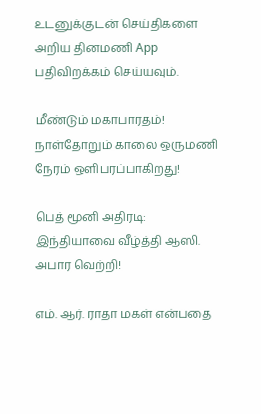உடனுக்குடன் செய்திகளை அறிய தினமணி App பதிவிறக்கம் செய்யவும்.

மீண்டும் மகாபாரதம்! நாள்தோறும் காலை ஒருமணி நேரம் ஒளிபரப்பாகிறது!

பெத் மூனி அதிரடி: இந்தியாவை வீழ்த்தி ஆஸி. அபார வெற்றி!

எம். ஆர். ராதா மகள் என்பதை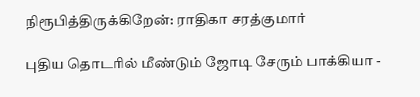நிரூபித்திருக்கிறேன்: ராதிகா சரத்குமார்

புதிய தொடரில் மீண்டும் ஜோடி சேரும் பாக்கியா -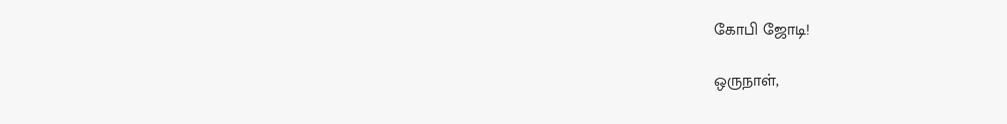கோபி ஜோடி!

ஒருநாள்,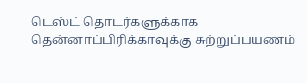டெஸ்ட் தொடர்களுக்காக தென்னாப்பிரிக்காவுக்கு சுற்றுப்பயணம்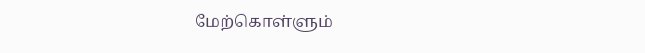மேற்கொள்ளும்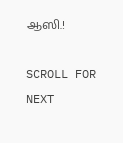ஆஸி.!

SCROLL FOR NEXT